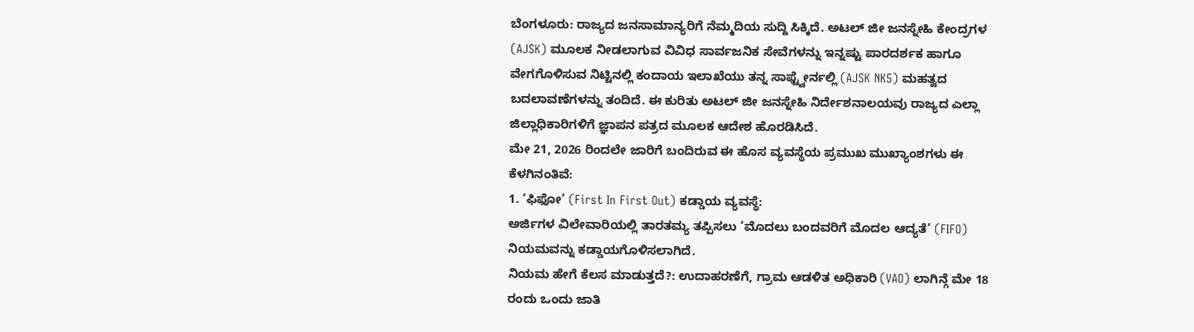ಬೆಂಗಳೂರು: ರಾಜ್ಯದ ಜನಸಾಮಾನ್ಯರಿಗೆ ನೆಮ್ಮದಿಯ ಸುದ್ದಿ ಸಿಕ್ಕಿದೆ. ಅಟಲ್ ಜೀ ಜನಸ್ನೇಹಿ ಕೇಂದ್ರಗಳ (AJSK) ಮೂಲಕ ನೀಡಲಾಗುವ ವಿವಿಧ ಸಾರ್ವಜನಿಕ ಸೇವೆಗಳನ್ನು ಇನ್ನಷ್ಟು ಪಾರದರ್ಶಕ ಹಾಗೂ ವೇಗಗೊಳಿಸುವ ನಿಟ್ಟಿನಲ್ಲಿ ಕಂದಾಯ ಇಲಾಖೆಯು ತನ್ನ ಸಾಫ್ಟ್ವೇರ್ನಲ್ಲಿ (AJSK NK5) ಮಹತ್ವದ ಬದಲಾವಣೆಗಳನ್ನು ತಂದಿದೆ. ಈ ಕುರಿತು ಅಟಲ್ ಜೀ ಜನಸ್ನೇಹಿ ನಿರ್ದೇಶನಾಲಯವು ರಾಜ್ಯದ ಎಲ್ಲಾ ಜಿಲ್ಲಾಧಿಕಾರಿಗಳಿಗೆ ಜ್ಞಾಪನ ಪತ್ರದ ಮೂಲಕ ಆದೇಶ ಹೊರಡಿಸಿದೆ.
ಮೇ 21, 2026 ರಿಂದಲೇ ಜಾರಿಗೆ ಬಂದಿರುವ ಈ ಹೊಸ ವ್ಯವಸ್ಥೆಯ ಪ್ರಮುಖ ಮುಖ್ಯಾಂಶಗಳು ಈ ಕೆಳಗಿನಂತಿವೆ:
1. ‘ಫಿಫೋ’ (First In First Out) ಕಡ್ಡಾಯ ವ್ಯವಸ್ಥೆ:
ಅರ್ಜಿಗಳ ವಿಲೇವಾರಿಯಲ್ಲಿ ತಾರತಮ್ಯ ತಪ್ಪಿಸಲು ‘ಮೊದಲು ಬಂದವರಿಗೆ ಮೊದಲ ಆದ್ಯತೆ’ (FIFO) ನಿಯಮವನ್ನು ಕಡ್ಡಾಯಗೊಳಿಸಲಾಗಿದೆ.
ನಿಯಮ ಹೇಗೆ ಕೆಲಸ ಮಾಡುತ್ತದೆ?: ಉದಾಹರಣೆಗೆ, ಗ್ರಾಮ ಆಡಳಿತ ಅಧಿಕಾರಿ (VAO) ಲಾಗಿನ್ಗೆ ಮೇ 18 ರಂದು ಒಂದು ಜಾತಿ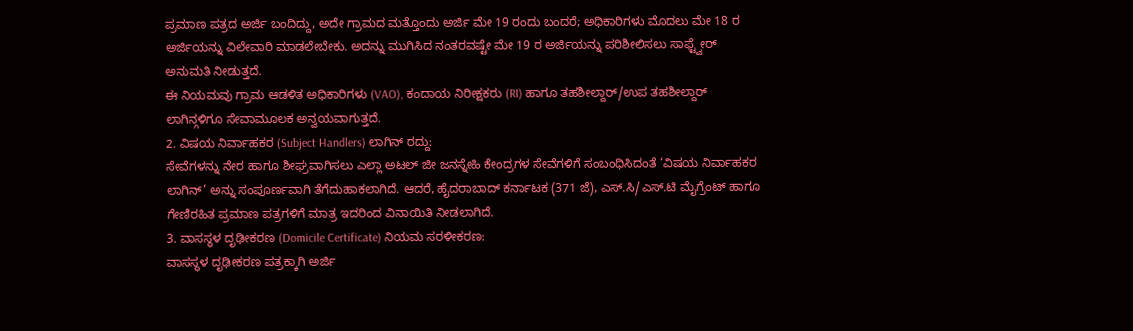ಪ್ರಮಾಣ ಪತ್ರದ ಅರ್ಜಿ ಬಂದಿದ್ದು, ಅದೇ ಗ್ರಾಮದ ಮತ್ತೊಂದು ಅರ್ಜಿ ಮೇ 19 ರಂದು ಬಂದರೆ; ಅಧಿಕಾರಿಗಳು ಮೊದಲು ಮೇ 18 ರ ಅರ್ಜಿಯನ್ನು ವಿಲೇವಾರಿ ಮಾಡಲೇಬೇಕು. ಅದನ್ನು ಮುಗಿಸಿದ ನಂತರವಷ್ಟೇ ಮೇ 19 ರ ಅರ್ಜಿಯನ್ನು ಪರಿಶೀಲಿಸಲು ಸಾಫ್ಟ್ವೇರ್ ಅನುಮತಿ ನೀಡುತ್ತದೆ.
ಈ ನಿಯಮವು ಗ್ರಾಮ ಆಡಳಿತ ಅಧಿಕಾರಿಗಳು (VAO), ಕಂದಾಯ ನಿರೀಕ್ಷಕರು (RI) ಹಾಗೂ ತಹಶೀಲ್ದಾರ್/ಉಪ ತಹಶೀಲ್ದಾರ್ ಲಾಗಿನ್ಗಳಿಗೂ ಸೇವಾಮೂಲಕ ಅನ್ವಯವಾಗುತ್ತದೆ.
2. ವಿಷಯ ನಿರ್ವಾಹಕರ (Subject Handlers) ಲಾಗಿನ್ ರದ್ದು:
ಸೇವೆಗಳನ್ನು ನೇರ ಹಾಗೂ ಶೀಘ್ರವಾಗಿಸಲು ಎಲ್ಲಾ ಅಟಲ್ ಜೀ ಜನಸ್ನೇಹಿ ಕೇಂದ್ರಗಳ ಸೇವೆಗಳಿಗೆ ಸಂಬಂಧಿಸಿದಂತೆ ‘ವಿಷಯ ನಿರ್ವಾಹಕರ ಲಾಗಿನ್’ ಅನ್ನು ಸಂಪೂರ್ಣವಾಗಿ ತೆಗೆದುಹಾಕಲಾಗಿದೆ. ಆದರೆ, ಹೈದರಾಬಾದ್ ಕರ್ನಾಟಕ (371 ಜೆ), ಎಸ್.ಸಿ/ಎಸ್.ಟಿ ಮೈಗ್ರೆಂಟ್ ಹಾಗೂ ಗೇಣಿರಹಿತ ಪ್ರಮಾಣ ಪತ್ರಗಳಿಗೆ ಮಾತ್ರ ಇದರಿಂದ ವಿನಾಯಿತಿ ನೀಡಲಾಗಿದೆ.
3. ವಾಸಸ್ಥಳ ದೃಢೀಕರಣ (Domicile Certificate) ನಿಯಮ ಸರಳೀಕರಣ:
ವಾಸಸ್ಥಳ ದೃಢೀಕರಣ ಪತ್ರಕ್ಕಾಗಿ ಅರ್ಜಿ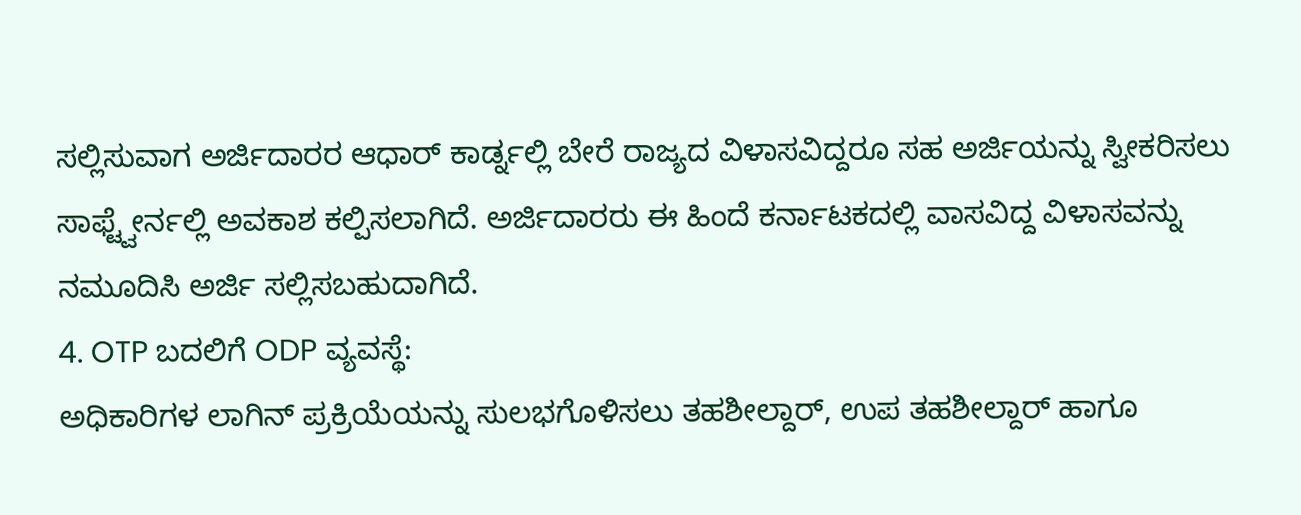ಸಲ್ಲಿಸುವಾಗ ಅರ್ಜಿದಾರರ ಆಧಾರ್ ಕಾರ್ಡ್ನಲ್ಲಿ ಬೇರೆ ರಾಜ್ಯದ ವಿಳಾಸವಿದ್ದರೂ ಸಹ ಅರ್ಜಿಯನ್ನು ಸ್ವೀಕರಿಸಲು ಸಾಫ್ಟ್ವೇರ್ನಲ್ಲಿ ಅವಕಾಶ ಕಲ್ಪಿಸಲಾಗಿದೆ. ಅರ್ಜಿದಾರರು ಈ ಹಿಂದೆ ಕರ್ನಾಟಕದಲ್ಲಿ ವಾಸವಿದ್ದ ವಿಳಾಸವನ್ನು ನಮೂದಿಸಿ ಅರ್ಜಿ ಸಲ್ಲಿಸಬಹುದಾಗಿದೆ.
4. OTP ಬದಲಿಗೆ ODP ವ್ಯವಸ್ಥೆ:
ಅಧಿಕಾರಿಗಳ ಲಾಗಿನ್ ಪ್ರಕ್ರಿಯೆಯನ್ನು ಸುಲಭಗೊಳಿಸಲು ತಹಶೀಲ್ದಾರ್, ಉಪ ತಹಶೀಲ್ದಾರ್ ಹಾಗೂ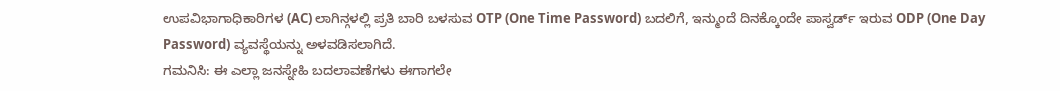ಉಪವಿಭಾಗಾಧಿಕಾರಿಗಳ (AC) ಲಾಗಿನ್ಗಳಲ್ಲಿ ಪ್ರತಿ ಬಾರಿ ಬಳಸುವ OTP (One Time Password) ಬದಲಿಗೆ, ಇನ್ಮುಂದೆ ದಿನಕ್ಕೊಂದೇ ಪಾಸ್ವರ್ಡ್ ಇರುವ ODP (One Day Password) ವ್ಯವಸ್ಥೆಯನ್ನು ಅಳವಡಿಸಲಾಗಿದೆ.
ಗಮನಿಸಿ: ಈ ಎಲ್ಲಾ ಜನಸ್ನೇಹಿ ಬದಲಾವಣೆಗಳು ಈಗಾಗಲೇ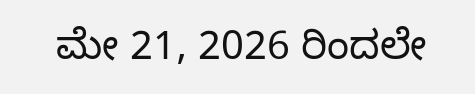ಮೇ 21, 2026 ರಿಂದಲೇ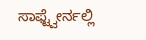ಸಾಫ್ಟ್ವೇರ್ನಲ್ಲಿ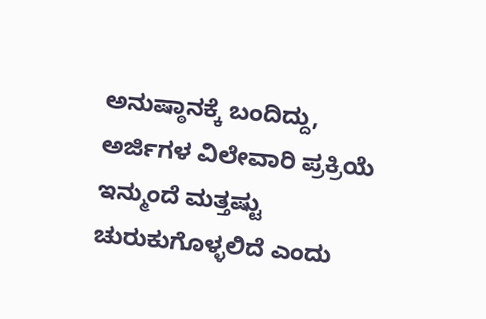ಅನುಷ್ಠಾನಕ್ಕೆ ಬಂದಿದ್ದು, ಅರ್ಜಿಗಳ ವಿಲೇವಾರಿ ಪ್ರಕ್ರಿಯೆ ಇನ್ಮುಂದೆ ಮತ್ತಷ್ಟು ಚುರುಕುಗೊಳ್ಳಲಿದೆ ಎಂದು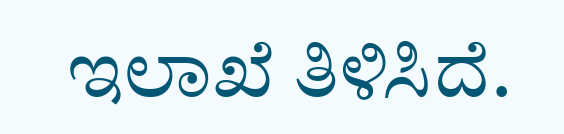ಇಲಾಖೆ ತಿಳಿಸಿದೆ.